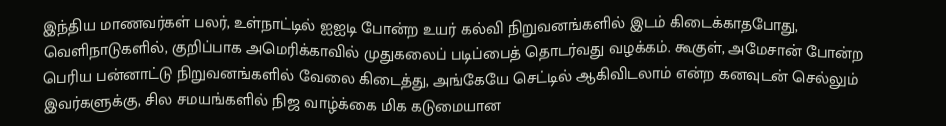இந்திய மாணவர்கள் பலர், உள்நாட்டில் ஐஐடி போன்ற உயர் கல்வி நிறுவனங்களில் இடம் கிடைக்காதபோது, வெளிநாடுகளில், குறிப்பாக அமெரிக்காவில் முதுகலைப் படிப்பைத் தொடர்வது வழக்கம். கூகுள், அமேசான் போன்ற பெரிய பன்னாட்டு நிறுவனங்களில் வேலை கிடைத்து, அங்கேயே செட்டில் ஆகிவிடலாம் என்ற கனவுடன் செல்லும் இவர்களுக்கு, சில சமயங்களில் நிஜ வாழ்க்கை மிக கடுமையான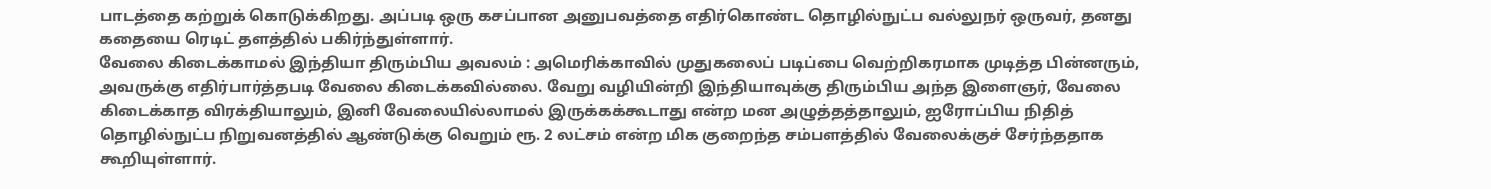பாடத்தை கற்றுக் கொடுக்கிறது. அப்படி ஒரு கசப்பான அனுபவத்தை எதிர்கொண்ட தொழில்நுட்ப வல்லுநர் ஒருவர், தனது கதையை ரெடிட் தளத்தில் பகிர்ந்துள்ளார்.
வேலை கிடைக்காமல் இந்தியா திரும்பிய அவலம் : அமெரிக்காவில் முதுகலைப் படிப்பை வெற்றிகரமாக முடித்த பின்னரும், அவருக்கு எதிர்பார்த்தபடி வேலை கிடைக்கவில்லை. வேறு வழியின்றி இந்தியாவுக்கு திரும்பிய அந்த இளைஞர், வேலை கிடைக்காத விரக்தியாலும், இனி வேலையில்லாமல் இருக்கக்கூடாது என்ற மன அழுத்தத்தாலும், ஐரோப்பிய நிதித் தொழில்நுட்ப நிறுவனத்தில் ஆண்டுக்கு வெறும் ரூ. 2 லட்சம் என்ற மிக குறைந்த சம்பளத்தில் வேலைக்குச் சேர்ந்ததாக கூறியுள்ளார்.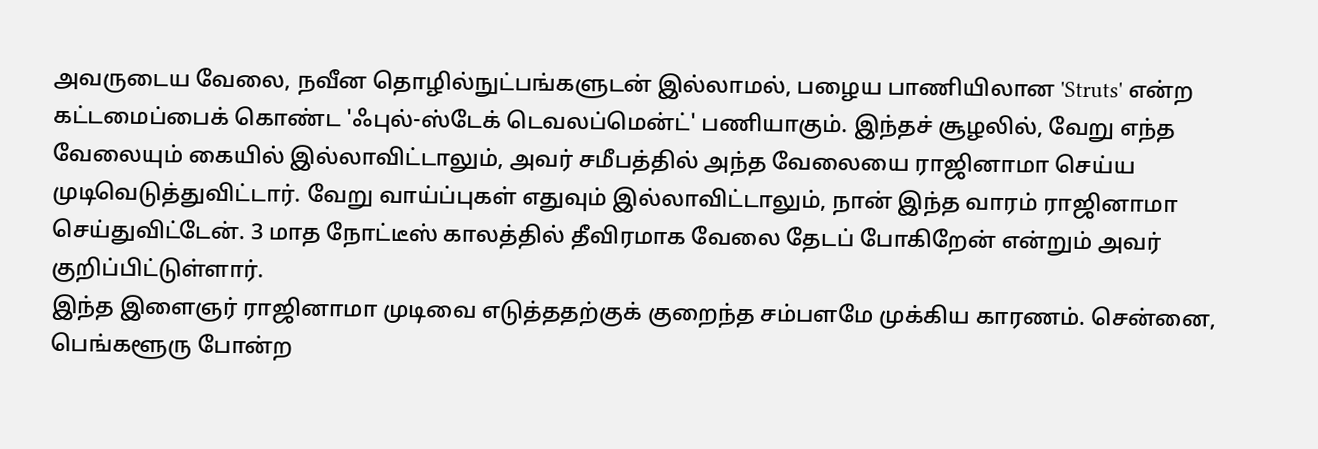அவருடைய வேலை, நவீன தொழில்நுட்பங்களுடன் இல்லாமல், பழைய பாணியிலான 'Struts' என்ற கட்டமைப்பைக் கொண்ட 'ஃபுல்-ஸ்டேக் டெவலப்மென்ட்' பணியாகும். இந்தச் சூழலில், வேறு எந்த வேலையும் கையில் இல்லாவிட்டாலும், அவர் சமீபத்தில் அந்த வேலையை ராஜினாமா செய்ய முடிவெடுத்துவிட்டார். வேறு வாய்ப்புகள் எதுவும் இல்லாவிட்டாலும், நான் இந்த வாரம் ராஜினாமா செய்துவிட்டேன். 3 மாத நோட்டீஸ் காலத்தில் தீவிரமாக வேலை தேடப் போகிறேன் என்றும் அவர் குறிப்பிட்டுள்ளார்.
இந்த இளைஞர் ராஜினாமா முடிவை எடுத்ததற்குக் குறைந்த சம்பளமே முக்கிய காரணம். சென்னை, பெங்களூரு போன்ற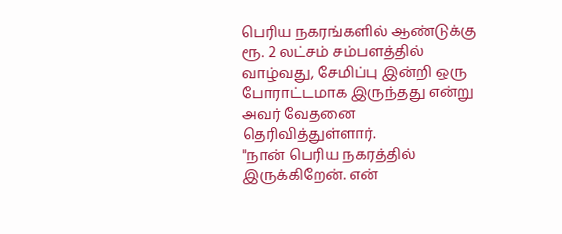பெரிய நகரங்களில் ஆண்டுக்கு ரூ. 2 லட்சம் சம்பளத்தில் வாழ்வது, சேமிப்பு இன்றி ஒரு போராட்டமாக இருந்தது என்று அவர் வேதனை தெரிவித்துள்ளார்.
"நான் பெரிய நகரத்தில் இருக்கிறேன். என்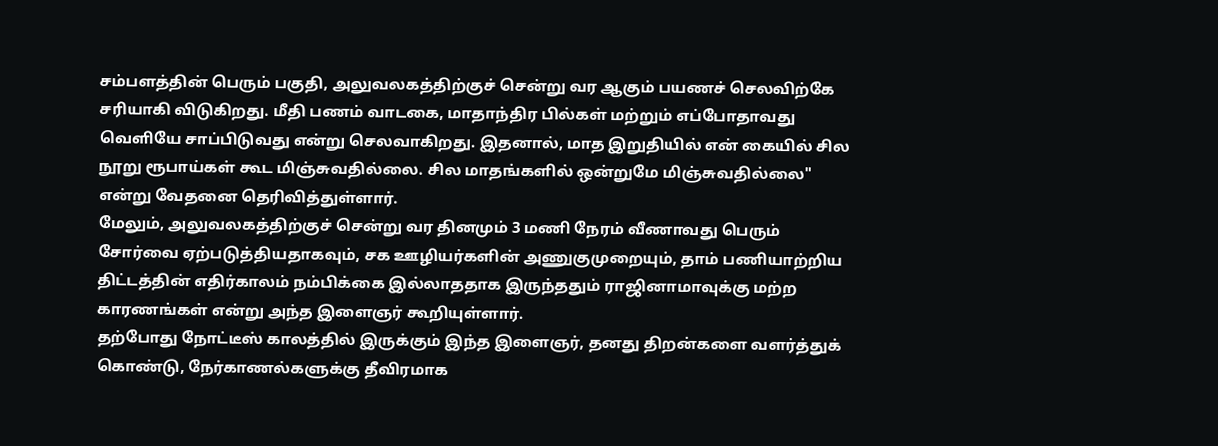சம்பளத்தின் பெரும் பகுதி, அலுவலகத்திற்குச் சென்று வர ஆகும் பயணச் செலவிற்கே சரியாகி விடுகிறது. மீதி பணம் வாடகை, மாதாந்திர பில்கள் மற்றும் எப்போதாவது வெளியே சாப்பிடுவது என்று செலவாகிறது. இதனால், மாத இறுதியில் என் கையில் சில நூறு ரூபாய்கள் கூட மிஞ்சுவதில்லை. சில மாதங்களில் ஒன்றுமே மிஞ்சுவதில்லை" என்று வேதனை தெரிவித்துள்ளார்.
மேலும், அலுவலகத்திற்குச் சென்று வர தினமும் 3 மணி நேரம் வீணாவது பெரும் சோர்வை ஏற்படுத்தியதாகவும், சக ஊழியர்களின் அணுகுமுறையும், தாம் பணியாற்றிய திட்டத்தின் எதிர்காலம் நம்பிக்கை இல்லாததாக இருந்ததும் ராஜினாமாவுக்கு மற்ற காரணங்கள் என்று அந்த இளைஞர் கூறியுள்ளார்.
தற்போது நோட்டீஸ் காலத்தில் இருக்கும் இந்த இளைஞர், தனது திறன்களை வளர்த்துக் கொண்டு, நேர்காணல்களுக்கு தீவிரமாக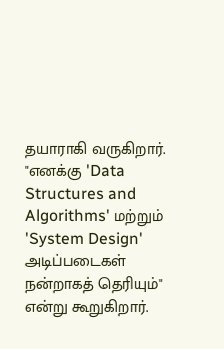தயாராகி வருகிறார். "எனக்கு 'Data Structures and Algorithms' மற்றும் 'System Design' அடிப்படைகள் நன்றாகத் தெரியும்" என்று கூறுகிறார்.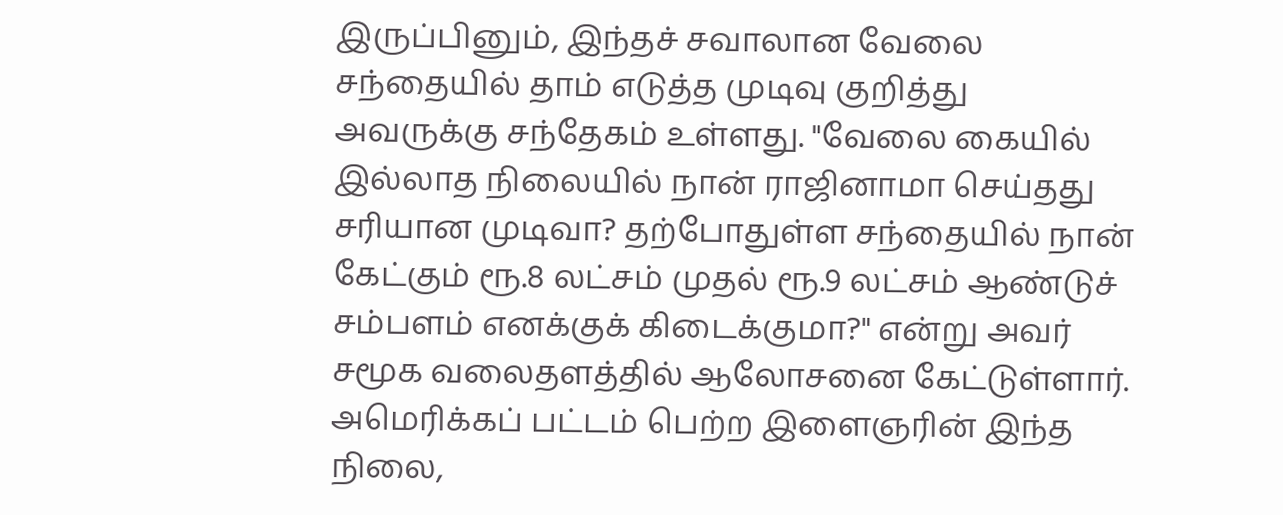இருப்பினும், இந்தச் சவாலான வேலை சந்தையில் தாம் எடுத்த முடிவு குறித்து அவருக்கு சந்தேகம் உள்ளது. "வேலை கையில் இல்லாத நிலையில் நான் ராஜினாமா செய்தது சரியான முடிவா? தற்போதுள்ள சந்தையில் நான் கேட்கும் ரூ.8 லட்சம் முதல் ரூ.9 லட்சம் ஆண்டுச் சம்பளம் எனக்குக் கிடைக்குமா?" என்று அவர் சமூக வலைதளத்தில் ஆலோசனை கேட்டுள்ளார். அமெரிக்கப் பட்டம் பெற்ற இளைஞரின் இந்த நிலை,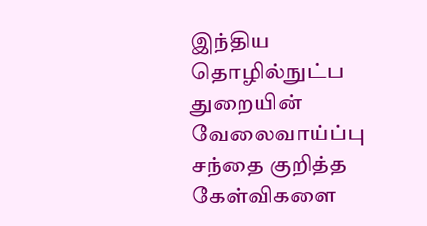இந்திய தொழில்நுட்ப துறையின் வேலைவாய்ப்பு சந்தை குறித்த கேள்விகளை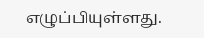எழுப்பியுள்ளது.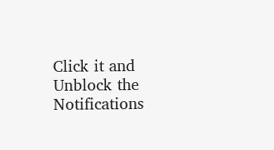Click it and Unblock the Notifications